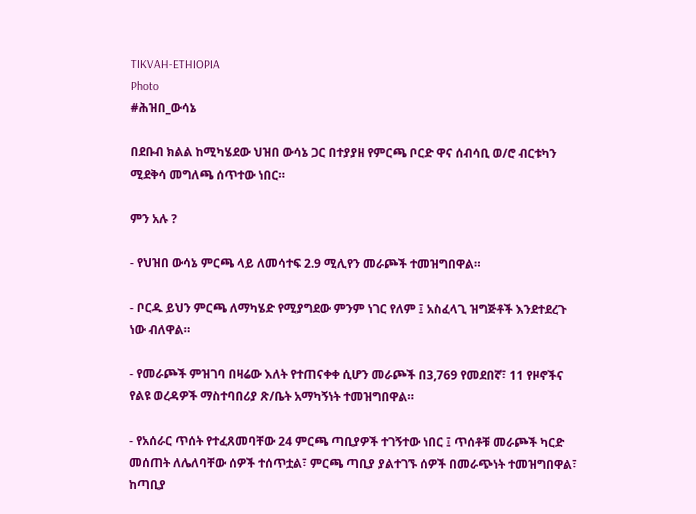TIKVAH-ETHIOPIA
Photo
#ሕዝበ_ውሳኔ

በደቡብ ክልል ከሚካሄደው ህዝበ ውሳኔ ጋር በተያያዘ የምርጫ ቦርድ ዋና ሰብሳቢ ወ/ሮ ብርቱካን ሚደቅሳ መግለጫ ሰጥተው ነበር።

ምን አሉ ?

- የህዝበ ውሳኔ ምርጫ ላይ ለመሳተፍ 2.9 ሚሊየን መራጮች ተመዝግበዋል።

- ቦርዱ ይህን ምርጫ ለማካሄድ የሚያግደው ምንም ነገር የለም ፤ አስፈላጊ ዝግጅቶች እንደተደረጉ ነው ብለዋል።

- የመራጮች ምዝገባ በዛሬው እለት የተጠናቀቀ ሲሆን መራጮች በ3,769 የመደበኛ፣ 11 የዞኖችና የልዩ ወረዳዎች ማስተባበሪያ ጽ/ቤት አማካኝነት ተመዝግበዋል።

- የአሰራር ጥሰት የተፈጸመባቸው 24 ምርጫ ጣቢያዎች ተገኝተው ነበር ፤ ጥሰቶቹ መራጮች ካርድ መሰጠት ለሌለባቸው ሰዎች ተሰጥቷል፣ ምርጫ ጣቢያ ያልተገኙ ሰዎች በመራጭነት ተመዝግበዋል፣ ከጣቢያ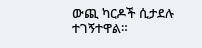ውጪ ካርዶች ሲታደሉ ተገኝተዋል።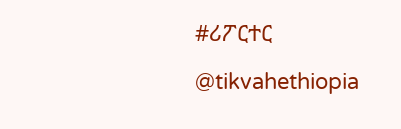#ሪፖርተር

@tikvahethiopia